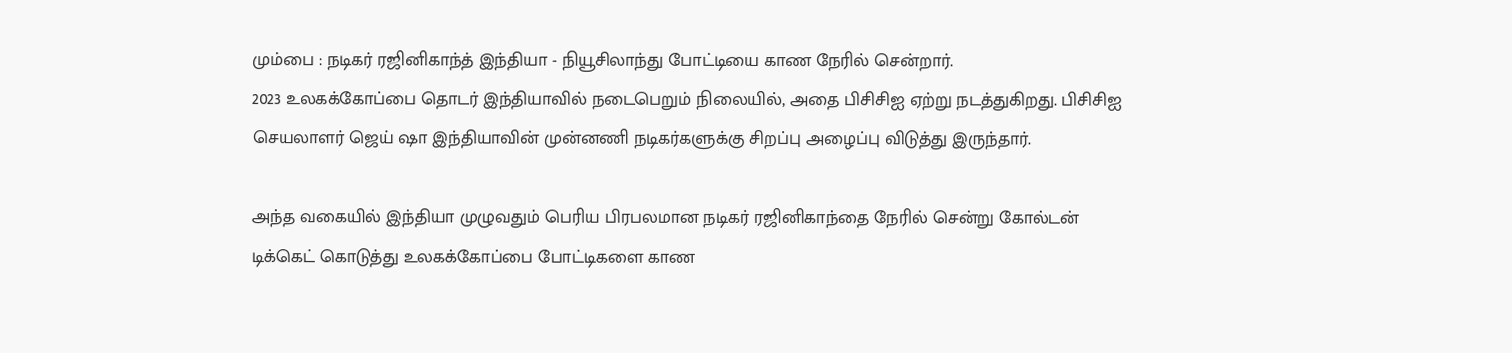மும்பை : நடிகர் ரஜினிகாந்த் இந்தியா - நியூசிலாந்து போட்டியை காண நேரில் சென்றார்.
2023 உலகக்கோப்பை தொடர் இந்தியாவில் நடைபெறும் நிலையில், அதை பிசிசிஐ ஏற்று நடத்துகிறது. பிசிசிஐ செயலாளர் ஜெய் ஷா இந்தியாவின் முன்னணி நடிகர்களுக்கு சிறப்பு அழைப்பு விடுத்து இருந்தார்.

அந்த வகையில் இந்தியா முழுவதும் பெரிய பிரபலமான நடிகர் ரஜினிகாந்தை நேரில் சென்று கோல்டன் டிக்கெட் கொடுத்து உலகக்கோப்பை போட்டிகளை காண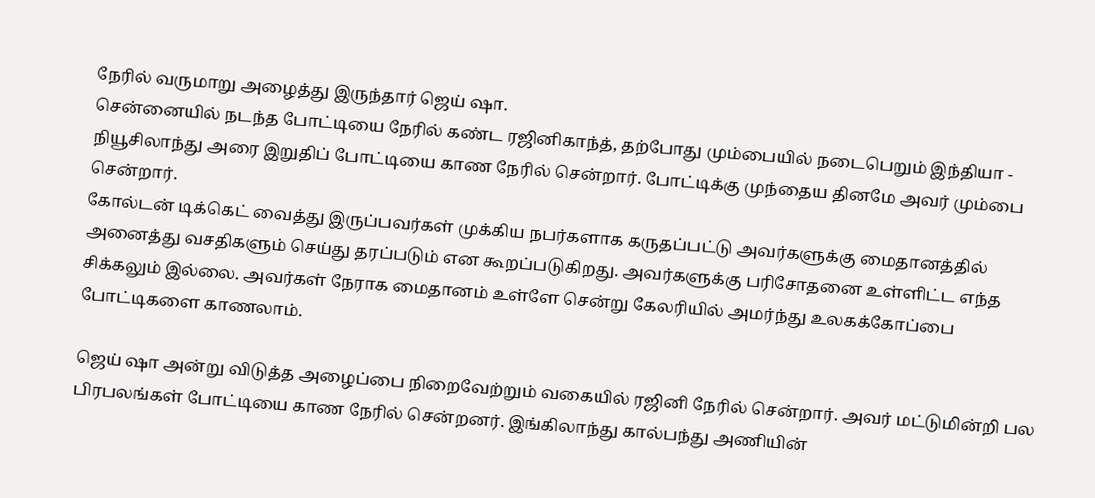நேரில் வருமாறு அழைத்து இருந்தார் ஜெய் ஷா.
சென்னையில் நடந்த போட்டியை நேரில் கண்ட ரஜினிகாந்த், தற்போது மும்பையில் நடைபெறும் இந்தியா - நியூசிலாந்து அரை இறுதிப் போட்டியை காண நேரில் சென்றார். போட்டிக்கு முந்தைய தினமே அவர் மும்பை சென்றார்.
கோல்டன் டிக்கெட் வைத்து இருப்பவர்கள் முக்கிய நபர்களாக கருதப்பட்டு அவர்களுக்கு மைதானத்தில் அனைத்து வசதிகளும் செய்து தரப்படும் என கூறப்படுகிறது. அவர்களுக்கு பரிசோதனை உள்ளிட்ட எந்த சிக்கலும் இல்லை. அவர்கள் நேராக மைதானம் உள்ளே சென்று கேலரியில் அமர்ந்து உலகக்கோப்பை போட்டிகளை காணலாம்.

ஜெய் ஷா அன்று விடுத்த அழைப்பை நிறைவேற்றும் வகையில் ரஜினி நேரில் சென்றார். அவர் மட்டுமின்றி பல பிரபலங்கள் போட்டியை காண நேரில் சென்றனர். இங்கிலாந்து கால்பந்து அணியின்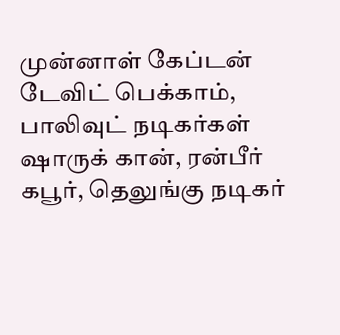முன்னாள் கேப்டன் டேவிட் பெக்காம், பாலிவுட் நடிகர்கள் ஷாருக் கான், ரன்பீர் கபூர், தெலுங்கு நடிகர்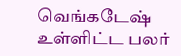வெங்கடேஷ் உள்ளிட்ட பலர்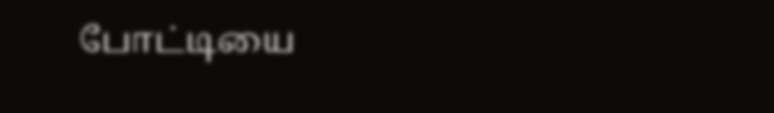போட்டியை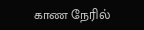காண நேரில்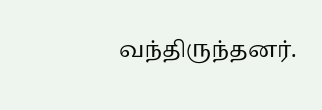வந்திருந்தனர்.